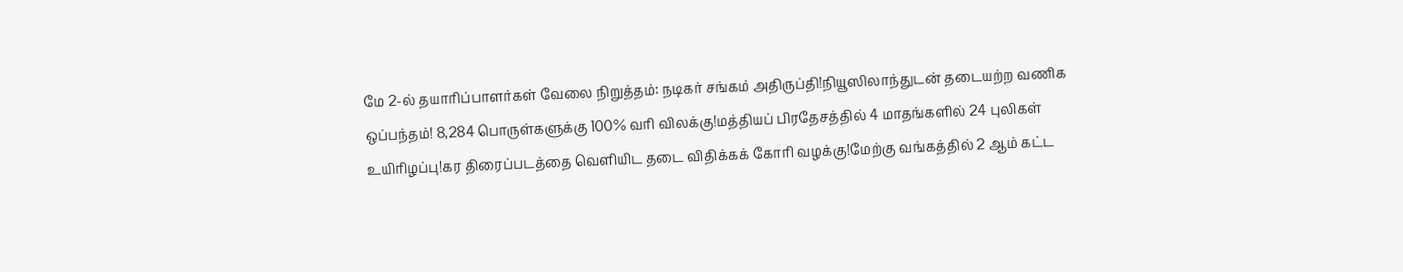மே 2-ல் தயாரிப்பாளர்கள் வேலை நிறுத்தம்: நடிகர் சங்கம் அதிருப்தி!நியூஸிலாந்துடன் தடையற்ற வணிக ஒப்பந்தம்! 8,284 பொருள்களுக்கு 100% வரி விலக்கு!மத்தியப் பிரதேசத்தில் 4 மாதங்களில் 24 புலிகள் உயிரிழப்பு!கர திரைப்படத்தை வெளியிட தடை விதிக்கக் கோரி வழக்கு!மேற்கு வங்கத்தில் 2 ஆம் கட்ட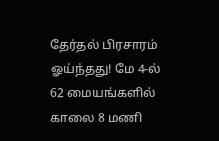தேர்தல் பிரசாரம் ஓய்ந்தது! மே 4-ல் 62 மையங்களில் காலை 8 மணி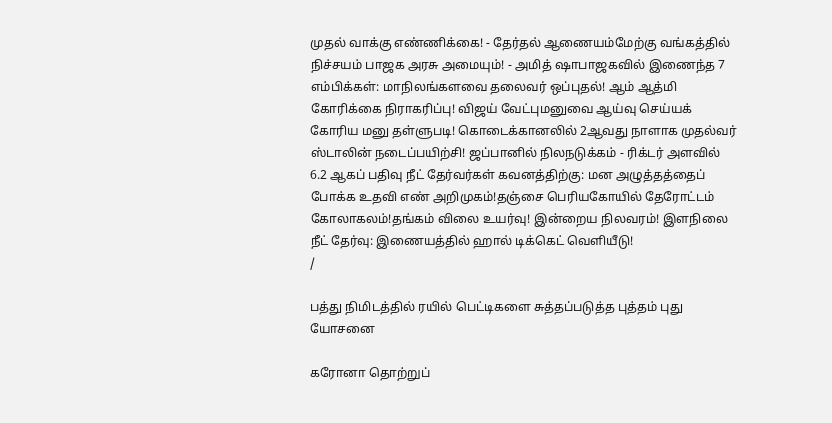முதல் வாக்கு எண்ணிக்கை! - தேர்தல் ஆணையம்மேற்கு வங்கத்தில் நிச்சயம் பாஜக அரசு அமையும்! - அமித் ஷாபாஜகவில் இணைந்த 7 எம்பிக்கள்: மாநிலங்களவை தலைவர் ஒப்புதல்! ஆம் ஆத்மி கோரிக்கை நிராகரிப்பு! விஜய் வேட்புமனுவை ஆய்வு செய்யக் கோரிய மனு தள்ளுபடி! கொடைக்கானலில் 2ஆவது நாளாக முதல்வர் ஸ்டாலின் நடைப்பயிற்சி! ஜப்பானில் நிலநடுக்கம் - ரிக்டர் அளவில் 6.2 ஆகப் பதிவு நீட் தேர்வர்கள் கவனத்திற்கு: மன அழுத்தத்தைப் போக்க உதவி எண் அறிமுகம்!தஞ்சை பெரியகோயில் தேரோட்டம் கோலாகலம்!தங்கம் விலை உயர்வு! இன்றைய நிலவரம்! இளநிலை நீட் தேர்வு: இணையத்தில் ஹால் டிக்கெட் வெளியீடு!
/

பத்து நிமிடத்தில் ரயில் பெட்டிகளை சுத்தப்படுத்த புத்தம் புது யோசனை

கரோனா தொற்றுப்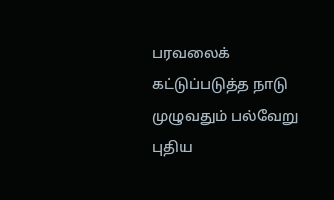பரவலைக் கட்டுப்படுத்த நாடு முழுவதும் பல்வேறு புதிய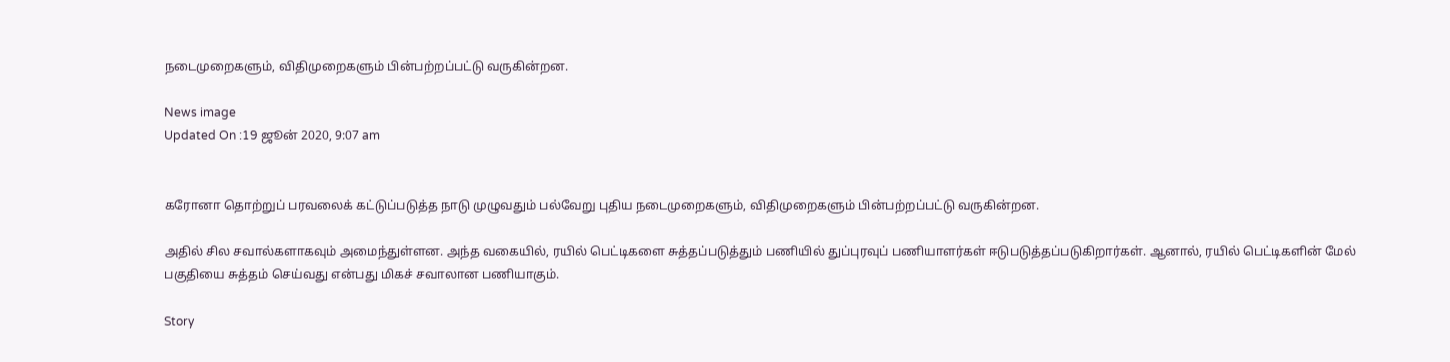நடைமுறைகளும், விதிமுறைகளும் பின்பற்றப்பட்டு வருகின்றன.

News image
Updated On :19 ஜூன் 2020, 9:07 am


கரோனா தொற்றுப் பரவலைக் கட்டுப்படுத்த நாடு முழுவதும் பல்வேறு புதிய நடைமுறைகளும், விதிமுறைகளும் பின்பற்றப்பட்டு வருகின்றன.

அதில் சில சவால்களாகவும் அமைந்துள்ளன. அந்த வகையில், ரயில் பெட்டிகளை சுத்தப்படுத்தும் பணியில் துப்புரவுப் பணியாளர்கள் ஈடுபடுத்தப்படுகிறார்கள். ஆனால், ரயில் பெட்டிகளின் மேல் பகுதியை சுத்தம் செய்வது என்பது மிகச் சவாலான பணியாகும்.

Story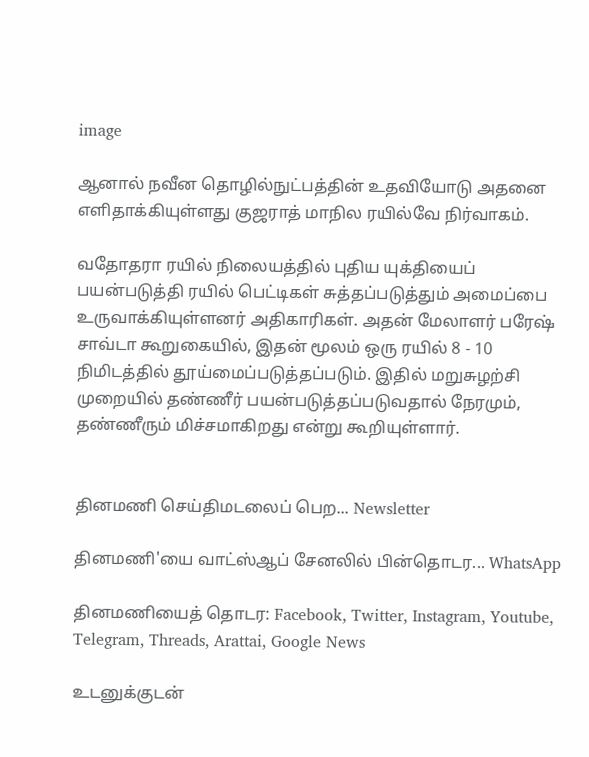image

ஆனால் நவீன தொழில்நுட்பத்தின் உதவியோடு அதனை எளிதாக்கியுள்ளது குஜராத் மாநில ரயில்வே நிர்வாகம்.

வதோதரா ரயில் நிலையத்தில் புதிய யுக்தியைப் பயன்படுத்தி ரயில் பெட்டிகள் சுத்தப்படுத்தும் அமைப்பை உருவாக்கியுள்ளனர் அதிகாரிகள். அதன் மேலாளர் பரேஷ் சாவ்டா கூறுகையில், இதன் மூலம் ஒரு ரயில் 8 - 10 நிமிடத்தில் தூய்மைப்படுத்தப்படும். இதில் மறுசுழற்சி முறையில் தண்ணீர் பயன்படுத்தப்படுவதால் நேரமும், தண்ணீரும் மிச்சமாகிறது என்று கூறியுள்ளார்.


தினமணி செய்திமடலைப் பெற... Newsletter

தினமணி'யை வாட்ஸ்ஆப் சேனலில் பின்தொடர... WhatsApp

தினமணியைத் தொடர: Facebook, Twitter, Instagram, Youtube, Telegram, Threads, Arattai, Google News

உடனுக்குடன்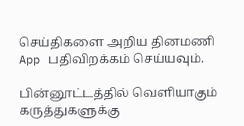செய்திகளை அறிய தினமணி App பதிவிறக்கம் செய்யவும்.

பின்னூட்டத்தில் வெளியாகும் கருத்துகளுக்கு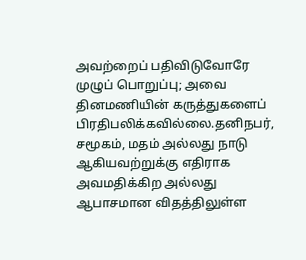அவற்றைப் பதிவிடுவோரே முழுப் பொறுப்பு; அவை தினமணியின் கருத்துகளைப் பிரதிபலிக்கவில்லை.தனிநபர், சமூகம், மதம் அல்லது நாடு ஆகியவற்றுக்கு எதிராக அவமதிக்கிற அல்லது ஆபாசமான விதத்திலுள்ள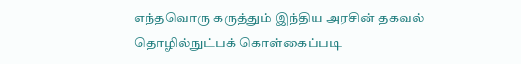எந்தவொரு கருத்தும் இந்திய அரசின் தகவல் தொழில்நுட்பக் கொள்கைப்படி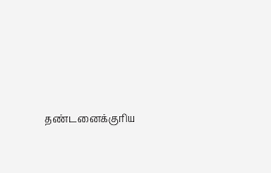தண்டனைக்குரிய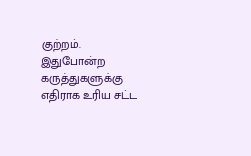குற்றம். இதுபோன்ற கருத்துகளுக்கு எதிராக உரிய சட்ட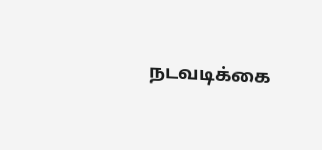நடவடிக்கை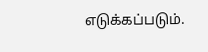எடுக்கப்படும்.